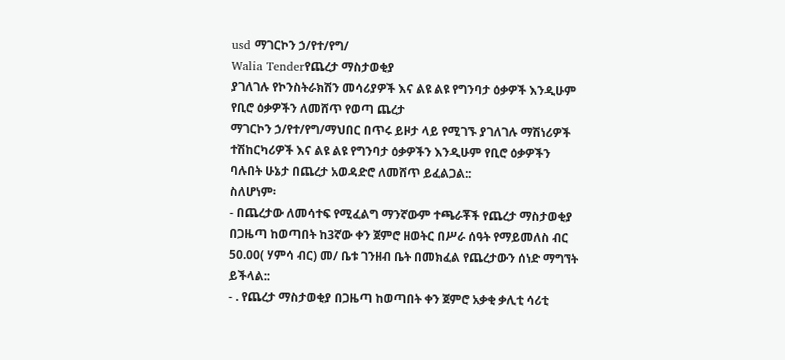usd ማገርኮን ኃ/የተ/የግ/
Walia Tenderየጨረታ ማስታወቂያ
ያገለገሉ የኮንስትራክሽን መሳሪያዎች እና ልዩ ልዩ የግንባታ ዕቃዎች እንዲሁም የቢሮ ዕቃዎችን ለመሸጥ የወጣ ጨረታ
ማገርኮን ኃ/የተ/የግ/ማህበር በጥሩ ይዞታ ላይ የሚገኙ ያገለገሉ ማሽነሪዎች ተሽከርካሪዎች እና ልዩ ልዩ የግንባታ ዕቃዎችን እንዲሁም የቢሮ ዕቃዎችን ባሉበት ሁኔታ በጨረታ አወዳድሮ ለመሸጥ ይፈልጋል::
ስለሆነም፡
- በጨረታው ለመሳተፍ የሚፈልግ ማንኛውም ተጫራቾች የጨረታ ማስታወቂያ በጋዜጣ ከወጣበት ከ3ኛው ቀን ጀምሮ ዘወትር በሥራ ሰዓት የማይመለስ ብር 50.00( ሃምሳ ብር) መ/ ቤቱ ገንዘብ ቤት በመክፈል የጨረታውን ሰነድ ማግኘት ይችላል::
- . የጨረታ ማስታወቂያ በጋዜጣ ከወጣበት ቀን ጀምሮ አቃቂ ቃሊቲ ሳሪቲ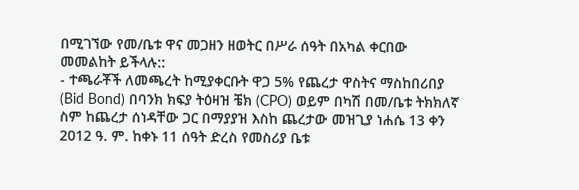በሚገኘው የመ/ቤቱ ዋና መጋዘን ዘወትር በሥራ ሰዓት በአካል ቀርበው መመልከት ይችላሉ::
- ተጫራቾች ለመጫረት ከሚያቀርቡት ዋጋ 5% የጨረታ ዋስትና ማስከበሪበያ (Bid Bond) በባንክ ክፍያ ትዕዛዝ ቼክ (CPO) ወይም በካሽ በመ/ቤቱ ትክክለኛ ስም ከጨረታ ሰነዳቸው ጋር በማያያዝ እስከ ጨረታው መዝጊያ ነሐሴ 13 ቀን 2012 ዓ. ም. ከቀኑ 11 ሰዓት ድረስ የመስሪያ ቤቱ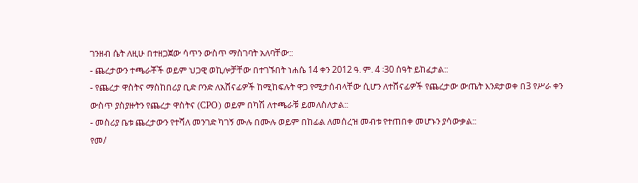ገንዘብ ሴት ለዚሁ በተዘጋጀው ሳጥን ውስጥ ማስገባት አለባቸው::
- ጨረታውን ተጫራቾች ወይም ህጋዊ ወኪሎቻቸው በተገኙበት ነሐሴ 14 ቀን 2012 ዓ. ም. 4 ፡30 ሰዓት ይከፈታል::
- የጨረታ ዋስትና ማስከበሪያ ቢድ ቦንድ ለአሸናፊዎች ከሚከፍሉት ዋጋ የሚታሰብላቸው ሲሆን ለተሸናፊዎች የጨረታው ውጤት እንደታወቀ በ3 የሥራ ቀን ውስጥ ያስያዙትን የጨረታ ዋስትና (CPO) ወይም በካሽ ለተጫራቹ ይመለስለታል::
- መስሪያ ቤቱ ጨረታውን የተሻለ መንገድ ካገኝ ሙሉ በሙሉ ወይም በከፊል ለመሰረዝ መብቱ የተጠበቀ መሆኑን ያሳውቃል::
የመ/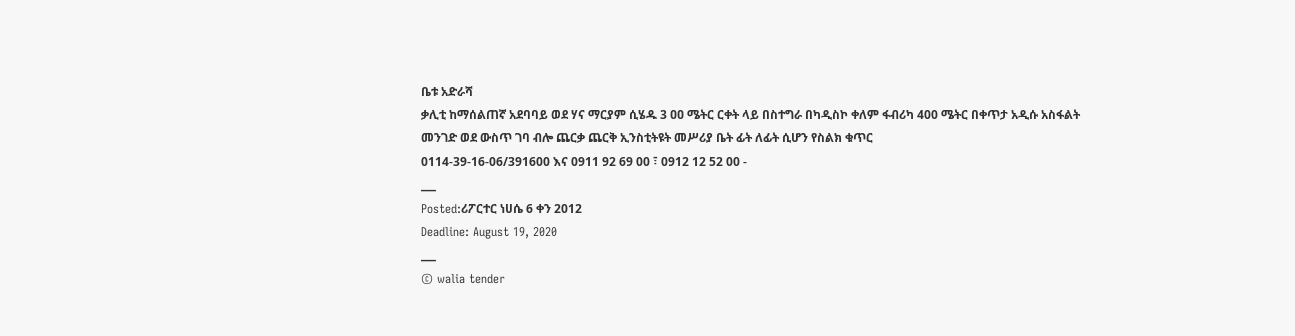ቤቱ አድራሻ
ቃሊቲ ከማሰልጠኛ አደባባይ ወደ ሃና ማርያም ሲሄዱ 3 ዐዐ ሜትር ርቀት ላይ በስተግራ በካዲስኮ ቀለም ፋብሪካ 400 ሜትር በቀጥታ አዲሱ አስፋልት መንገድ ወደ ውስጥ ገባ ብሎ ጨርቃ ጨርቅ ኢንስቲትዩት መሥሪያ ቤት ፊት ለፊት ሲሆን የስልክ ቁጥር
0114-39-16-06/391600 እና 0911 92 69 00 ፣ 0912 12 52 00 -
___
Posted:ሪፖርተር ነሀሴ 6 ቀን 2012
Deadline: August 19, 2020
___
© walia tender